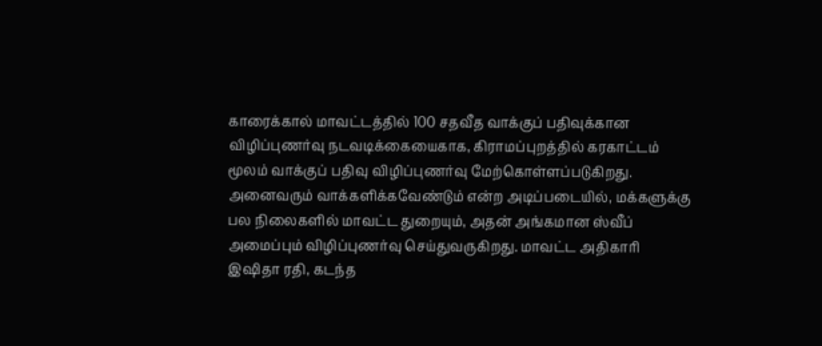காரைக்கால் மாவட்டத்தில் 100 சதவீத வாக்குப் பதிவுக்கான விழிப்புணர்வு நடவடிக்கையைகாக, கிராமப்புறத்தில் கரகாட்டம் மூலம் வாக்குப் பதிவு விழிப்புணர்வு மேற்கொள்ளப்படுகிறது.
அனைவரும் வாக்களிக்கவேண்டும் என்ற அடிப்படையில், மக்களுக்கு பல நிலைகளில் மாவட்ட துறையும், அதன் அங்கமான ஸ்வீப் அமைப்பும் விழிப்புணர்வு செய்துவருகிறது. மாவட்ட அதிகாரி இஷிதா ரதி, கடந்த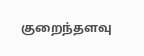குறைந்தளவு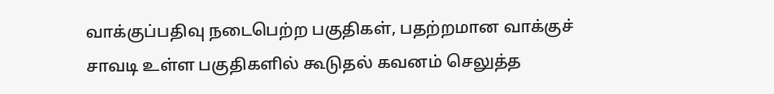வாக்குப்பதிவு நடைபெற்ற பகுதிகள், பதற்றமான வாக்குச் சாவடி உள்ள பகுதிகளில் கூடுதல் கவனம் செலுத்த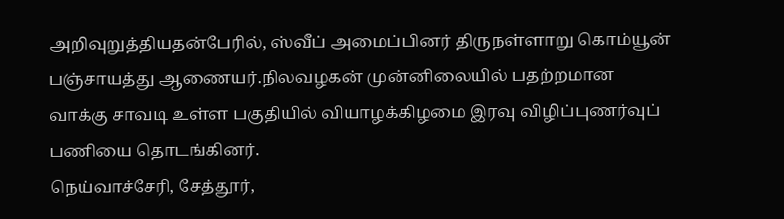அறிவுறுத்தியதன்பேரில், ஸ்வீப் அமைப்பினர் திருநள்ளாறு கொம்யூன் பஞ்சாயத்து ஆணையர்.நிலவழகன் முன்னிலையில் பதற்றமான வாக்கு சாவடி உள்ள பகுதியில் வியாழக்கிழமை இரவு விழிப்புணர்வுப் பணியை தொடங்கினர்.
நெய்வாச்சேரி, சேத்தூர்,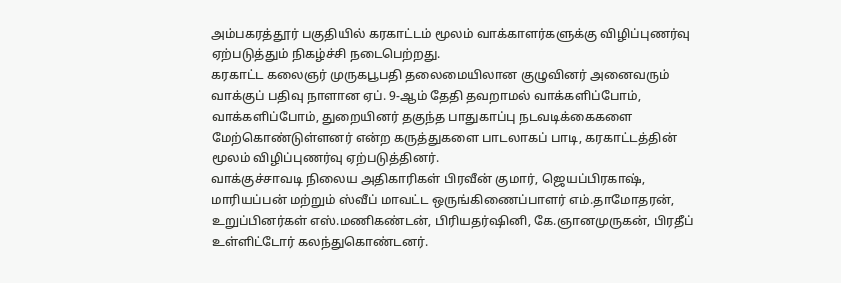அம்பகரத்தூர் பகுதியில் கரகாட்டம் மூலம் வாக்காளர்களுக்கு விழிப்புணர்வு ஏற்படுத்தும் நிகழ்ச்சி நடைபெற்றது.
கரகாட்ட கலைஞர் முருகபூபதி தலைமையிலான குழுவினர் அனைவரும் வாக்குப் பதிவு நாளான ஏப். 9-ஆம் தேதி தவறாமல் வாக்களிப்போம், வாக்களிப்போம், துறையினர் தகுந்த பாதுகாப்பு நடவடிக்கைகளை மேற்கொண்டுள்ளனர் என்ற கருத்துகளை பாடலாகப் பாடி, கரகாட்டத்தின் மூலம் விழிப்புணர்வு ஏற்படுத்தினர்.
வாக்குச்சாவடி நிலைய அதிகாரிகள் பிரவீன் குமார், ஜெயப்பிரகாஷ், மாரியப்பன் மற்றும் ஸ்வீப் மாவட்ட ஒருங்கிணைப்பாளர் எம்.தாமோதரன், உறுப்பினர்கள் எஸ்.மணிகண்டன், பிரியதர்ஷினி, கே.ஞானமுருகன், பிரதீப் உள்ளிட்டோர் கலந்துகொண்டனர்.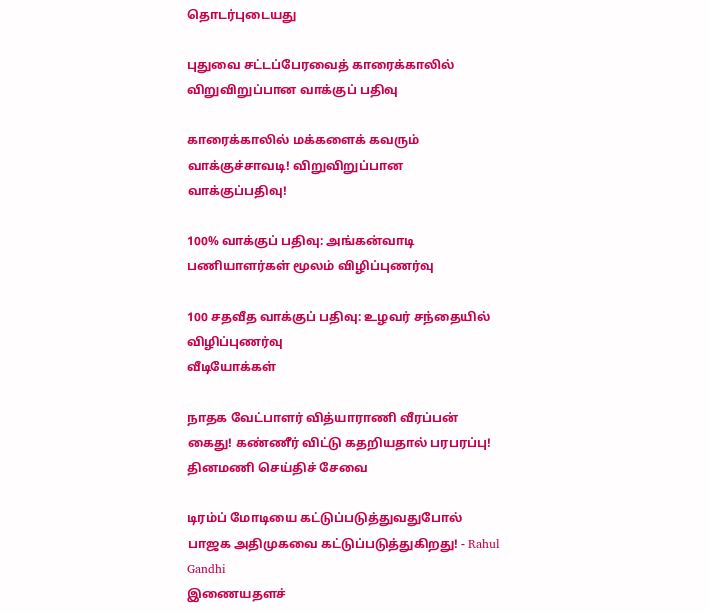தொடர்புடையது

புதுவை சட்டப்பேரவைத் காரைக்காலில் விறுவிறுப்பான வாக்குப் பதிவு

காரைக்காலில் மக்களைக் கவரும் வாக்குச்சாவடி! விறுவிறுப்பான வாக்குப்பதிவு!

100% வாக்குப் பதிவு: அங்கன்வாடி பணியாளர்கள் மூலம் விழிப்புணர்வு

100 சதவீத வாக்குப் பதிவு: உழவர் சந்தையில் விழிப்புணர்வு
வீடியோக்கள்

நாதக வேட்பாளர் வித்யாராணி வீரப்பன் கைது! கண்ணீர் விட்டு கதறியதால் பரபரப்பு!
தினமணி செய்திச் சேவை

டிரம்ப் மோடியை கட்டுப்படுத்துவதுபோல் பாஜக அதிமுகவை கட்டுப்படுத்துகிறது! - Rahul Gandhi
இணையதளச்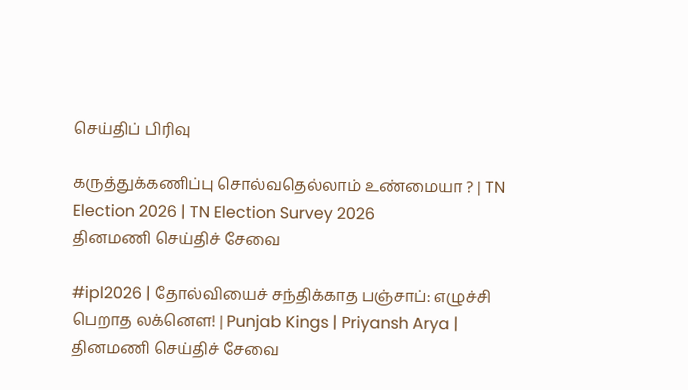செய்திப் பிரிவு

கருத்துக்கணிப்பு சொல்வதெல்லாம் உண்மையா ? | TN Election 2026 | TN Election Survey 2026
தினமணி செய்திச் சேவை

#ipl2026 | தோல்வியைச் சந்திக்காத பஞ்சாப்: எழுச்சி பெறாத லக்னௌ! | Punjab Kings | Priyansh Arya |
தினமணி செய்திச் சேவை